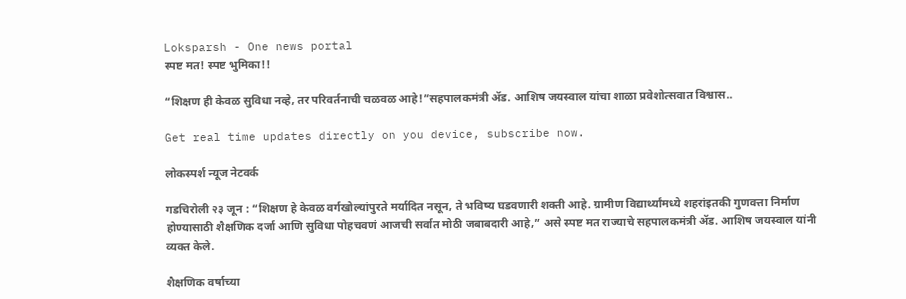Loksparsh - One news portal
स्पष्ट मत! स्पष्ट भुमिका!!

“शिक्षण ही केवळ सुविधा नव्हे, तर परिवर्तनाची चळवळ आहे!”सहपालकमंत्री ॲड. आशिष जयस्वाल यांचा शाळा प्रवेशोत्सवात विश्वास..

Get real time updates directly on you device, subscribe now.

लोकस्पर्श न्यूज नेटवर्क

गडचिरोली २३ जून : “शिक्षण हे केवळ वर्गखोल्यांपुरते मर्यादित नसून, ते भविष्य घडवणारी शक्ती आहे. ग्रामीण विद्यार्थ्यांमध्ये शहरांइतकी गुणवत्ता निर्माण होण्यासाठी शैक्षणिक दर्जा आणि सुविधा पोहचवणं आजची सर्वात मोठी जबाबदारी आहे,” असे स्पष्ट मत राज्याचे सहपालकमंत्री ॲड. आशिष जयस्वाल यांनी व्यक्त केले.

शैक्षणिक वर्षाच्या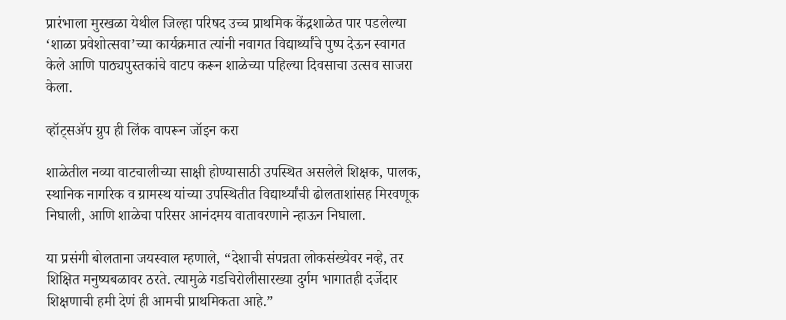प्रारंभाला मुरखळा येथील जिल्हा परिषद उच्च प्राथमिक केंद्रशाळेत पार पडलेल्या ‘शाळा प्रवेशोत्सवा’च्या कार्यक्रमात त्यांनी नवागत विद्यार्थ्यांचे पुष्प देऊन स्वागत केले आणि पाठ्यपुस्तकांचे वाटप करून शाळेच्या पहिल्या दिवसाचा उत्सव साजरा केला.

व्हॉट्सॲप ग्रुप ही लिंक वापरून जॉइन करा

शाळेतील नव्या वाटचालीच्या साक्षी होण्यासाठी उपस्थित असलेले शिक्षक, पालक, स्थानिक नागरिक व ग्रामस्थ यांच्या उपस्थितीत विद्यार्थ्यांची ढोलताशांसह मिरवणूक निघाली, आणि शाळेचा परिसर आनंदमय वातावरणाने न्हाऊन निघाला.

या प्रसंगी बोलताना जयस्वाल म्हणाले, “देशाची संपन्नता लोकसंख्येवर नव्हे, तर शिक्षित मनुष्यबळावर ठरते. त्यामुळे गडचिरोलीसारख्या दुर्गम भागातही दर्जेदार शिक्षणाची हमी देणं ही आमची प्राथमिकता आहे.”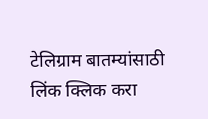टेलिग्राम बातम्यांसाठी लिंक क्लिक करा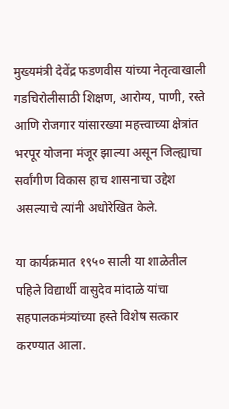मुख्यमंत्री देवेंद्र फडणवीस यांच्या नेतृत्वाखाली गडचिरोलीसाठी शिक्षण, आरोग्य, पाणी, रस्ते आणि रोजगार यांसारख्या महत्त्वाच्या क्षेत्रांत भरपूर योजना मंजूर झाल्या असून जिल्ह्याचा सर्वांगीण विकास हाच शासनाचा उद्देश असल्याचे त्यांनी अधोरेखित केले.

या कार्यक्रमात १९५० साली या शाळेतील पहिले विद्यार्थी वासुदेव मांदाळे यांचा सहपालकमंत्र्यांच्या हस्ते विशेष सत्कार करण्यात आला.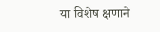या विशेष क्षणाने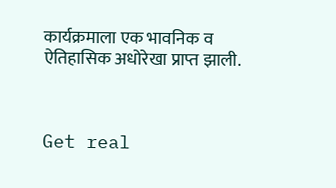कार्यक्रमाला एक भावनिक व ऐतिहासिक अधोरेखा प्राप्त झाली.



Get real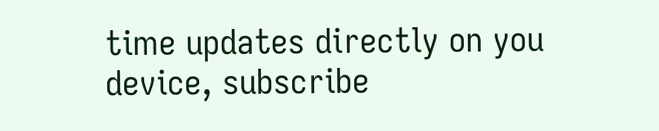time updates directly on you device, subscribe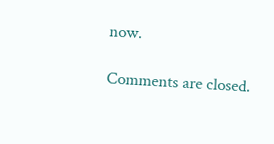now.

Comments are closed.